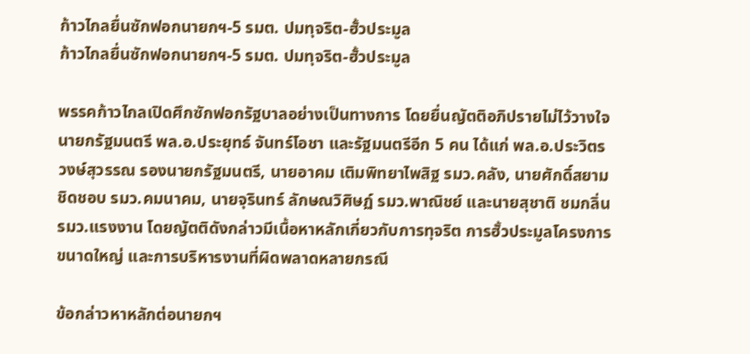ก้าวไกลยื่นซักฟอกนายกฯ-5 รมต. ปมทุจริต-ฮั้วประมูล
ก้าวไกลยื่นซักฟอกนายกฯ-5 รมต. ปมทุจริต-ฮั้วประมูล

พรรคก้าวไกลเปิดศึกซักฟอกรัฐบาลอย่างเป็นทางการ โดยยื่นญัตติอภิปรายไม่ไว้วางใจนายกรัฐมนตรี พล.อ.ประยุทธ์ จันทร์โอชา และรัฐมนตรีอีก 5 คน ได้แก่ พล.อ.ประวิตร วงษ์สุวรรณ รองนายกรัฐมนตรี, นายอาคม เติมพิทยาไพสิฐ รมว.คลัง, นายศักดิ์สยาม ชิดชอบ รมว.คมนาคม, นายจุรินทร์ ลักษณวิศิษฏ์ รมว.พาณิชย์ และนายสุชาติ ชมกลิ่น รมว.แรงงาน โดยญัตติดังกล่าวมีเนื้อหาหลักเกี่ยวกับการทุจริต การฮั้วประมูลโครงการขนาดใหญ่ และการบริหารงานที่ผิดพลาดหลายกรณี

ข้อกล่าวหาหลักต่อนายกฯ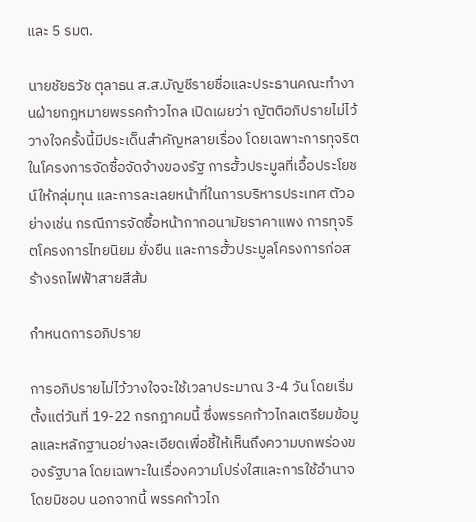และ 5 รมต.

นายชัยธวัช ตุลาธน ส.ส.บัญชีรายชื่อและประธานคณะทำงานฝ่ายกฎหมายพรรคก้าวไกล เปิดเผยว่า ญัตติอภิปรายไม่ไว้วางใจครั้งนี้มีประเด็นสำคัญหลายเรื่อง โดยเฉพาะการทุจริตในโครงการจัดซื้อจัดจ้างของรัฐ การฮั้วประมูลที่เอื้อประโยชน์ให้กลุ่มทุน และการละเลยหน้าที่ในการบริหารประเทศ ตัวอย่างเช่น กรณีการจัดซื้อหน้ากากอนามัยราคาแพง การทุจริตโครงการไทยนิยม ยั่งยืน และการฮั้วประมูลโครงการก่อสร้างรถไฟฟ้าสายสีส้ม

กำหนดการอภิปราย

การอภิปรายไม่ไว้วางใจจะใช้เวลาประมาณ 3-4 วัน โดยเริ่มตั้งแต่วันที่ 19-22 กรกฎาคมนี้ ซึ่งพรรคก้าวไกลเตรียมข้อมูลและหลักฐานอย่างละเอียดเพื่อชี้ให้เห็นถึงความบกพร่องของรัฐบาล โดยเฉพาะในเรื่องความโปร่งใสและการใช้อำนาจโดยมิชอบ นอกจากนี้ พรรคก้าวไก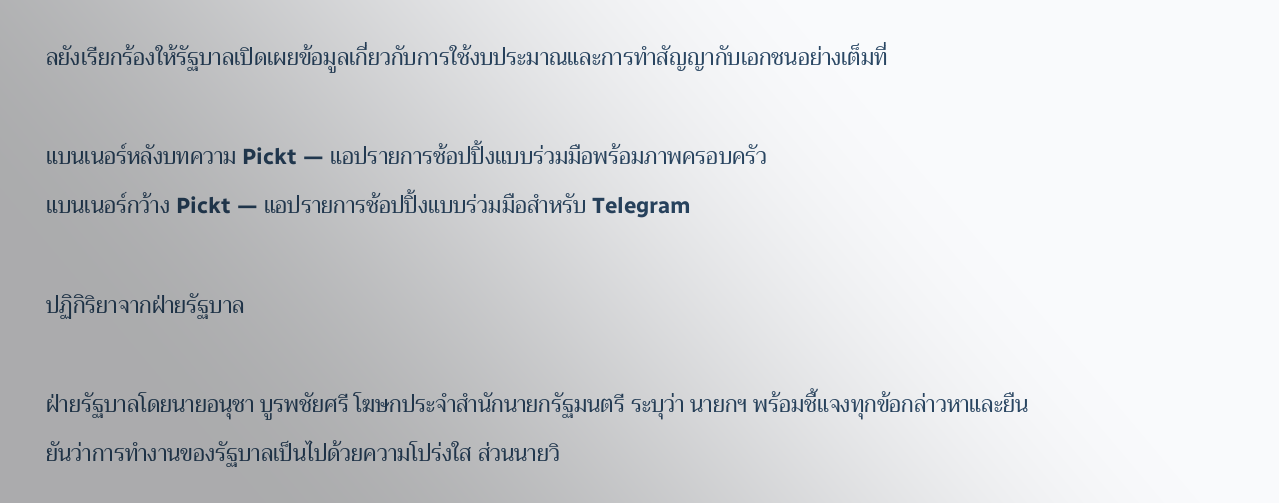ลยังเรียกร้องให้รัฐบาลเปิดเผยข้อมูลเกี่ยวกับการใช้งบประมาณและการทำสัญญากับเอกชนอย่างเต็มที่

แบนเนอร์หลังบทความ Pickt — แอปรายการช้อปปิ้งแบบร่วมมือพร้อมภาพครอบครัว
แบนเนอร์กว้าง Pickt — แอปรายการช้อปปิ้งแบบร่วมมือสำหรับ Telegram

ปฏิกิริยาจากฝ่ายรัฐบาล

ฝ่ายรัฐบาลโดยนายอนุชา บูรพชัยศรี โฆษกประจำสำนักนายกรัฐมนตรี ระบุว่า นายกฯ พร้อมชี้แจงทุกข้อกล่าวหาและยืนยันว่าการทำงานของรัฐบาลเป็นไปด้วยความโปร่งใส ส่วนนายวิ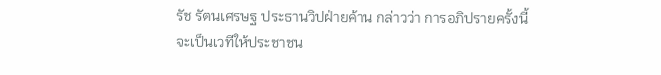รัช รัตนเศรษฐ ประธานวิปฝ่ายค้าน กล่าวว่า การอภิปรายครั้งนี้จะเป็นเวทีให้ประชาชน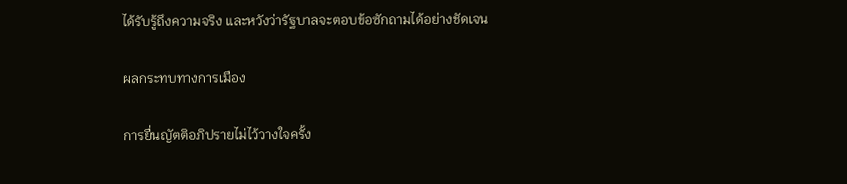ได้รับรู้ถึงความจริง และหวังว่ารัฐบาลจะตอบข้อซักถามได้อย่างชัดเจน

ผลกระทบทางการเมือง

การยื่นญัตติอภิปรายไม่ไว้วางใจครั้ง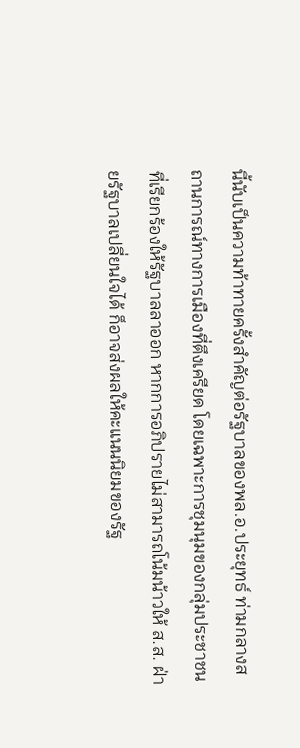นี้นับเป็นความท้าทายครั้งสำคัญต่อรัฐบาลของพล.อ.ประยุทธ์ ท่ามกลางสถานการณ์ทางการเมืองที่ตึงเครียด โดยเฉพาะการชุมนุมของกลุ่มประชาชนที่เรียกร้องให้รัฐบาลลาออก หากการอภิปรายไม่สามารถโน้มน้าวให้ ส.ส. ฝ่ายรัฐบาลเปลี่ยนใจได้ ก็อาจส่งผลให้คะแนนนิยมของรัฐ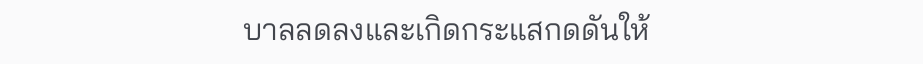บาลลดลงและเกิดกระแสกดดันให้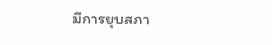มีการยุบสภา